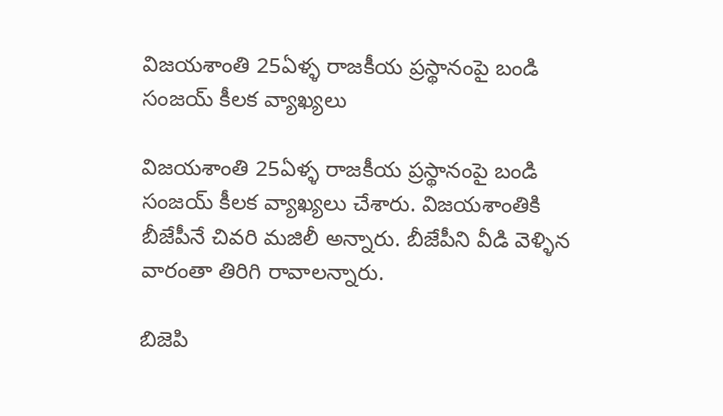విజయశాంతి 25ఏళ్ళ రాజకీయ ప్రస్థానంపై బండి సంజయ్ కీలక వ్యాఖ్యలు

విజయశాంతి 25ఏళ్ళ రాజకీయ ప్రస్థానంపై బండి సంజయ్ కీలక వ్యాఖ్యలు చేశారు. విజయశాంతికి బీజేపీనే చివరి మజిలీ అన్నారు. బీజేపీని వీడి వెళ్ళిన వారంతా తిరిగి రావాలన్నారు.

బిజెపి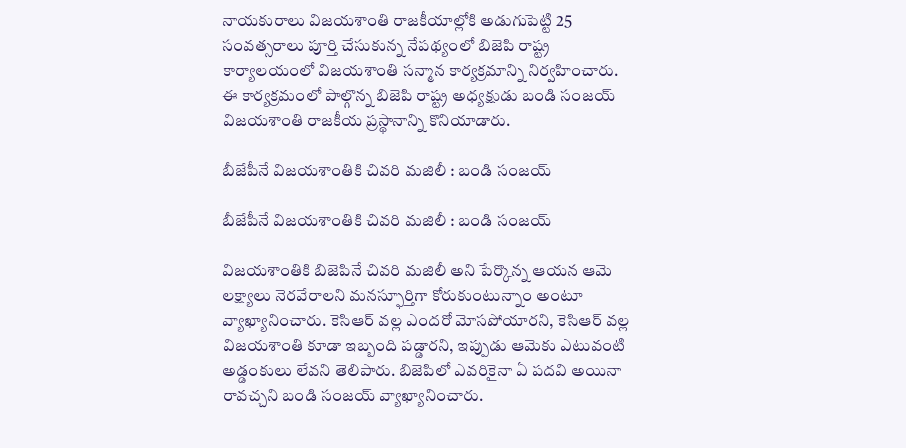నాయకురాలు విజయశాంతి రాజకీయాల్లోకి అడుగుపెట్టి 25 సంవత్సరాలు పూర్తి చేసుకున్న నేపథ్యంలో బిజెపి రాష్ట్ర కార్యాలయంలో విజయశాంతి సన్మాన కార్యక్రమాన్ని నిర్వహించారు. ఈ కార్యక్రమంలో పాల్గొన్న బిజెపి రాష్ట్ర అధ్యక్షుడు బండి సంజయ్ విజయశాంతి రాజకీయ ప్రస్థానాన్ని కొనియాడారు.

బీజేపీనే విజయశాంతికి చివరి మజిలీ : బండి సంజయ్

బీజేపీనే విజయశాంతికి చివరి మజిలీ : బండి సంజయ్

విజయశాంతికి బిజెపినే చివరి మజిలీ అని పేర్కొన్న ఆయన ఆమె లక్ష్యాలు నెరవేరాలని మనస్ఫూర్తిగా కోరుకుంటున్నాం అంటూ వ్యాఖ్యానించారు. కెసిఆర్ వల్ల ఎందరో మోసపోయారని, కెసిఆర్ వల్ల విజయశాంతి కూడా ఇబ్బంది పడ్డారని, ఇప్పుడు ఆమెకు ఎటువంటి అడ్డంకులు లేవని తెలిపారు. బిజెపిలో ఎవరికైనా ఏ పదవి అయినా రావచ్చని బండి సంజయ్ వ్యాఖ్యానించారు.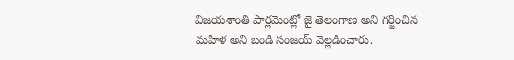విజయశాంతి పార్లమెంట్లో జై తెలంగాణ అని గర్జించిన మహిళ అని బండి సంజయ్ వెల్లడించారు.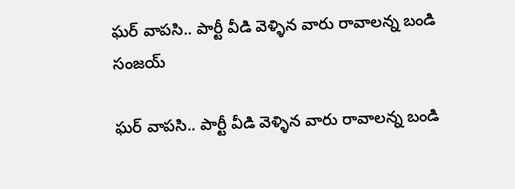ఘర్ వాపసి.. పార్టీ వీడి వెళ్ళిన వారు రావాలన్న బండి సంజయ్

ఘర్ వాపసి.. పార్టీ వీడి వెళ్ళిన వారు రావాలన్న బండి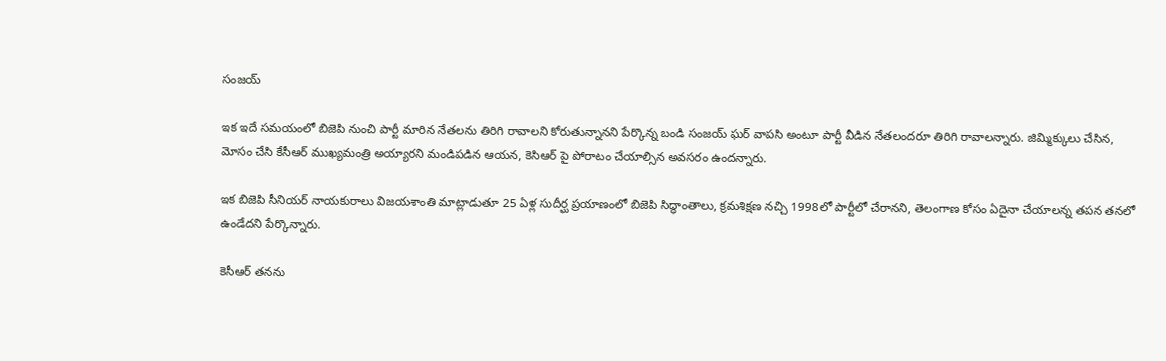సంజయ్

ఇక ఇదే సమయంలో బిజెపి నుంచి పార్టీ మారిన నేతలను తిరిగి రావాలని కోరుతున్నానని పేర్కొన్న బండి సంజయ్ ఘర్ వాపసి అంటూ పార్టీ వీడిన నేతలందరూ తిరిగి రావాలన్నారు. జిమ్మిక్కులు చేసిన, మోసం చేసి కేసీఆర్ ముఖ్యమంత్రి అయ్యారని మండిపడిన ఆయన, కెసిఆర్ పై పోరాటం చేయాల్సిన అవసరం ఉందన్నారు.

ఇక బిజెపి సీనియర్ నాయకురాలు విజయశాంతి మాట్లాడుతూ 25 ఏళ్ల సుదీర్ఘ ప్రయాణంలో బిజెపి సిద్ధాంతాలు, క్రమశిక్షణ నచ్చి 1998లో పార్టీలో చేరానని, తెలంగాణ కోసం ఏదైనా చేయాలన్న తపన తనలో ఉండేదని పేర్కొన్నారు.

కెసీఆర్ తనను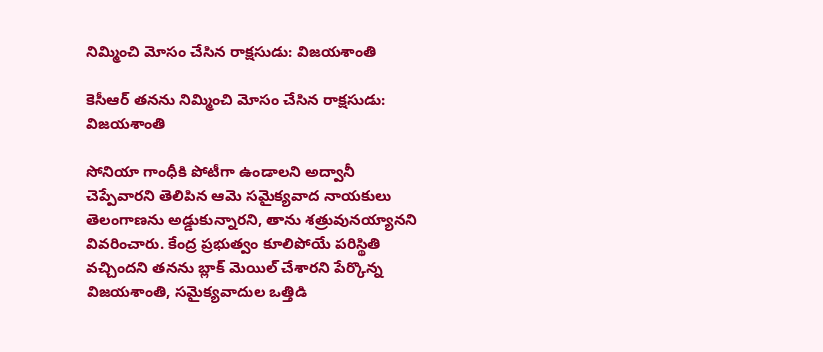నిమ్మించి మోసం చేసిన రాక్షసుడు: విజయశాంతి

కెసీఆర్ తనను నిమ్మించి మోసం చేసిన రాక్షసుడు: విజయశాంతి

సోనియా గాంధీకి పోటీగా ఉండాలని అద్వానీ చెప్పేవారని తెలిపిన ఆమె సమైక్యవాద నాయకులు తెలంగాణను అడ్డుకున్నారని, తాను శత్రువునయ్యానని వివరించారు. కేంద్ర ప్రభుత్వం కూలిపోయే పరిస్థితి వచ్చిందని తనను బ్లాక్ మెయిల్ చేశారని పేర్కొన్న విజయశాంతి, సమైక్యవాదుల ఒత్తిడి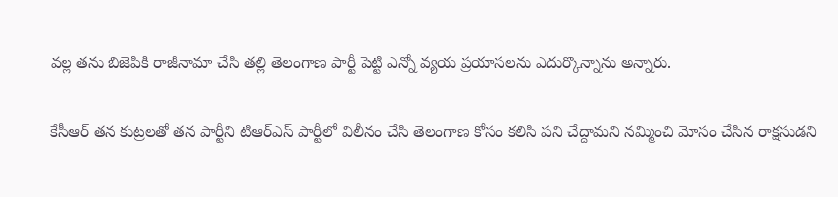వల్ల తను బిజెపికి రాజీనామా చేసి తల్లి తెలంగాణ పార్టీ పెట్టి ఎన్నో వ్యయ ప్రయాసలను ఎదుర్కొన్నాను అన్నారు.

కేసీఆర్ తన కుట్రలతో తన పార్టీని టిఆర్ఎస్ పార్టీలో విలీనం చేసి తెలంగాణ కోసం కలిసి పని చేద్దామని నమ్మించి మోసం చేసిన రాక్షసుడని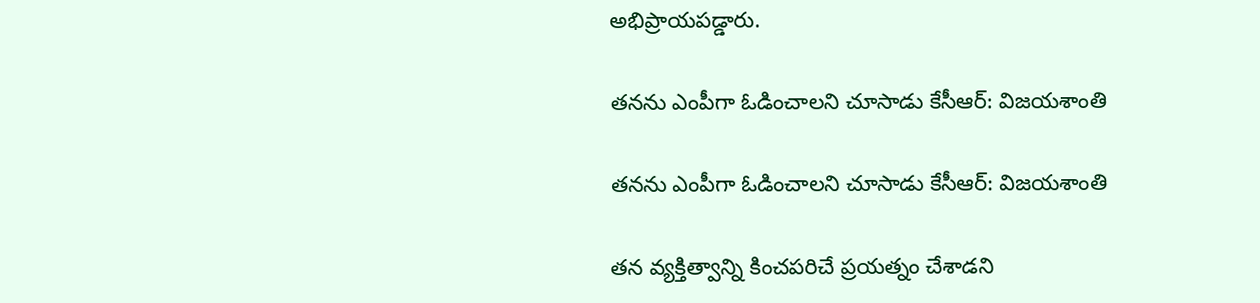అభిప్రాయపడ్డారు.

తనను ఎంపీగా ఓడించాలని చూసాడు కేసీఆర్: విజయశాంతి

తనను ఎంపీగా ఓడించాలని చూసాడు కేసీఆర్: విజయశాంతి

తన వ్యక్తిత్వాన్ని కించపరిచే ప్రయత్నం చేశాడని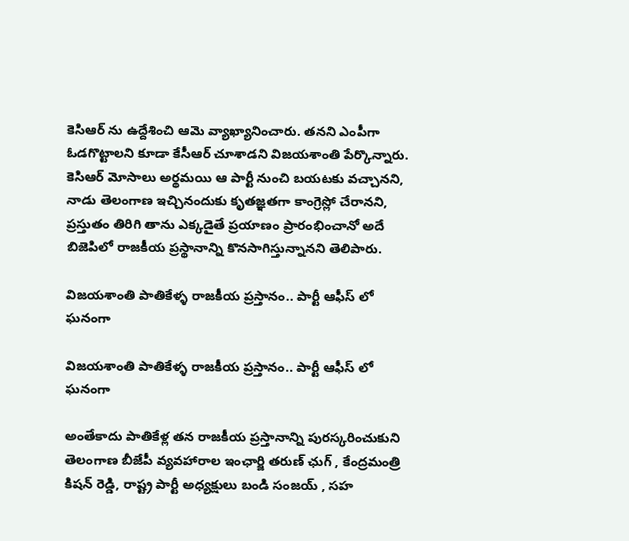కెసిఆర్ ను ఉద్దేశించి ఆమె వ్యాఖ్యానించారు. తనని ఎంపీగా ఓడగొట్టాలని కూడా కేసీఆర్ చూశాడని విజయశాంతి పేర్కొన్నారు. కెసిఆర్ మోసాలు అర్థమయి ఆ పార్టీ నుంచి బయటకు వచ్చానని, నాడు తెలంగాణ ఇచ్చినందుకు కృతజ్ఞతగా కాంగ్రెస్లో చేరానని, ప్రస్తుతం తిరిగి తాను ఎక్కడైతే ప్రయాణం ప్రారంభించానో అదే బిజెపిలో రాజకీయ ప్రస్థానాన్ని కొనసాగిస్తున్నానని తెలిపారు.

విజయశాంతి పాతికేళ్ళ రాజకీయ ప్రస్తానం.. పార్టీ ఆఫీస్ లో ఘనంగా

విజయశాంతి పాతికేళ్ళ రాజకీయ ప్రస్తానం.. పార్టీ ఆఫీస్ లో ఘనంగా

అంతేకాదు పాతికేళ్ల తన రాజకీయ ప్రస్తానాన్ని పురస్కరించుకుని తెలంగాణ బీజేపీ వ్యవహారాల ఇంఛార్జి తరుణ్ ఛుగ్ , కేంద్రమంత్రి కిషన్ రెడ్డి, రాష్ట్ర పార్టీ అధ్యక్షులు బండి సంజయ్ , సహ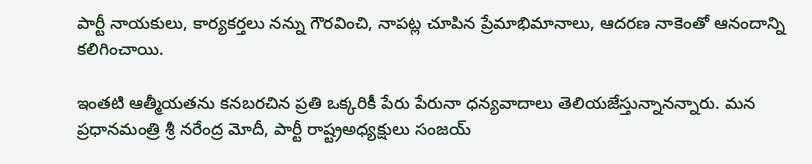పార్టీ నాయకులు, కార్యకర్తలు నన్ను గౌరవించి, నాపట్ల చూపిన ప్రేమాభిమానాలు, ఆదరణ నాకెంతో ఆనందాన్ని కలిగించాయి.

ఇంతటి ఆత్మీయతను కనబరచిన ప్రతి ఒక్కరికీ పేరు పేరునా ధన్యవాదాలు తెలియజేస్తున్నానన్నారు. మన ప్రధానమంత్రి శ్రీ నరేంద్ర మోదీ, పార్టీ రాష్ట్రఅధ్యక్షులు సంజయ్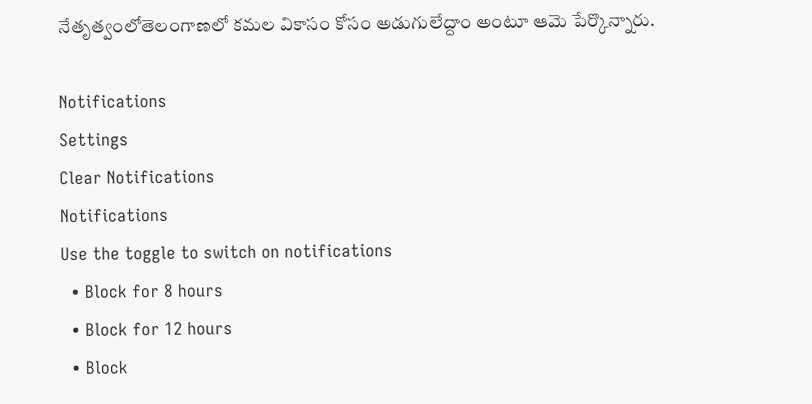నేతృత్వంలోతెలంగాణలో కమల వికాసం కోసం అడుగులేద్దాం అంటూ ఆమె పేర్కొన్నారు.

Notifications
Settings
Clear Notifications
Notifications
Use the toggle to switch on notifications
  • Block for 8 hours
  • Block for 12 hours
  • Block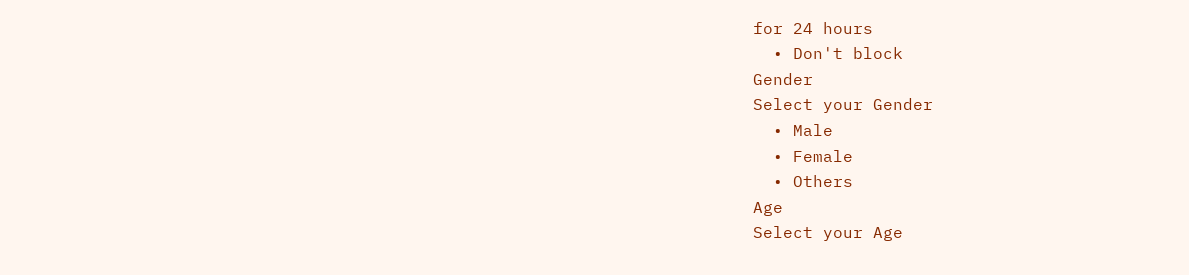for 24 hours
  • Don't block
Gender
Select your Gender
  • Male
  • Female
  • Others
Age
Select your Age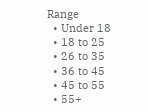Range
  • Under 18
  • 18 to 25
  • 26 to 35
  • 36 to 45
  • 45 to 55
  • 55+